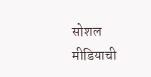सोशल मीडियाची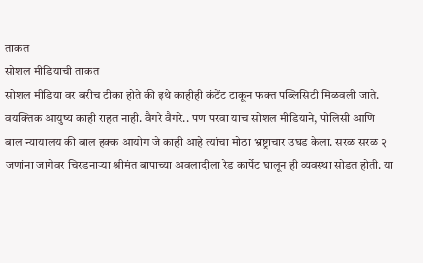ताकत
सोशल मीडियाची ताकत
सोशल मीडिया वर बरीच टीका होते की इथे काहीही कंटेंट टाकून फक्त पब्लिसिटी मिळवली जाते. वयक्तिक आयुष्य काही राहत नाही. वैगरे वैगरे.. पण परवा याच सोशल मीडियाने, पोलिसी आणि बाल न्यायालय की बाल हक्क आयोग जे काही आहे त्यांचा मोठा भ्रष्ट्राचार उघड केला. सरळ सरळ २ जणांना जागेवर चिरडनाऱ्या श्रीमंत बापाच्या अवलादीला रेड कार्पेट घालून ही व्यवस्था सोडत होती. या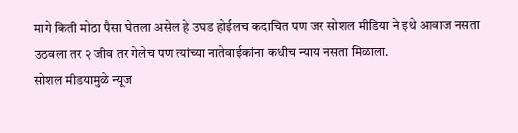मागे किती मोठा पैसा घेतला असेल हे उघड होईलच कदाचित पण जर सोशल मीडिया ने इथे आवाज नसता उठवला तर २ जीव तर गेलेच पण त्यांच्या नातेवाईकांना कधीच न्याय नसता मिळाला.
सोशल मीडयामुळे न्यूज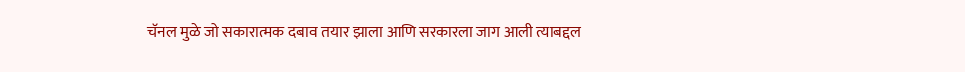चॅनल मुळे जो सकारात्मक दबाव तयार झाला आणि सरकारला जाग आली त्याबद्दल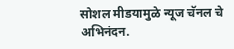सोशल मीडयामुळे न्यूज चॅनल चे अभिनंदन.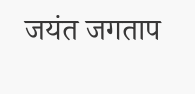जयंत जगताप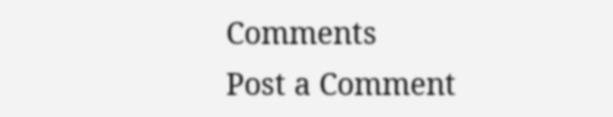Comments
Post a Comment